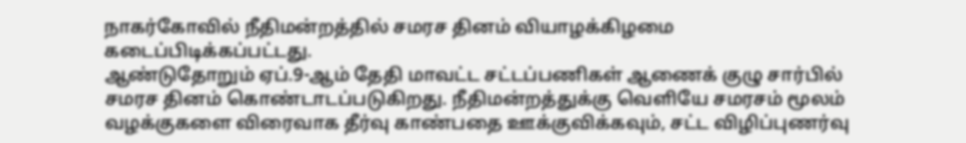நாகர்கோவில் நீதிமன்றத்தில் சமரச தினம் வியாழக்கிழமை கடைப்பிடிக்கப்பட்டது.
ஆண்டுதோறும் ஏப்.9-ஆம் தேதி மாவட்ட சட்டப்பணிகள் ஆணைக் குழு சார்பில் சமரச தினம் கொண்டாடப்படுகிறது. நீதிமன்றத்துக்கு வெளியே சமரசம் மூலம் வழக்குகளை விரைவாக தீர்வு காண்பதை ஊக்குவிக்கவும், சட்ட விழிப்புணர்வு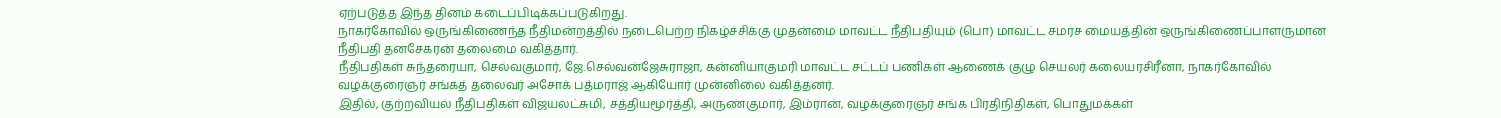ஏற்படுத்த இந்த தினம் கடைப்பிடிக்கப்படுகிறது.
நாகர்கோவில் ஒருங்கிணைந்த நீதிமன்றத்தில் நடைபெற்ற நிகழ்ச்சிக்கு முதன்மை மாவட்ட நீதிபதியும் (பொ) மாவட்ட சமரச மையத்தின் ஒருங்கிணைப்பாளருமான நீதிபதி தனசேகரன் தலைமை வகித்தார்.
நீதிபதிகள் சுந்தரையா, செல்வகுமார், ஜே.செல்வன்ஜேசுராஜா, கன்னியாகுமரி மாவட்ட சட்டப் பணிகள் ஆணைக் குழு செயலர் கலையரசிரீனா, நாகர்கோவில் வழக்குரைஞர் சங்கத் தலைவர் அசோக் பத்மராஜ் ஆகியோர் முன்னிலை வகித்தனர்.
இதில், குற்றவியல் நீதிபதிகள் விஜயலட்சுமி, சத்தியமூர்த்தி, அருண்குமார், இம்ரான், வழக்குரைஞர் சங்க பிரதிநிதிகள், பொதுமக்கள்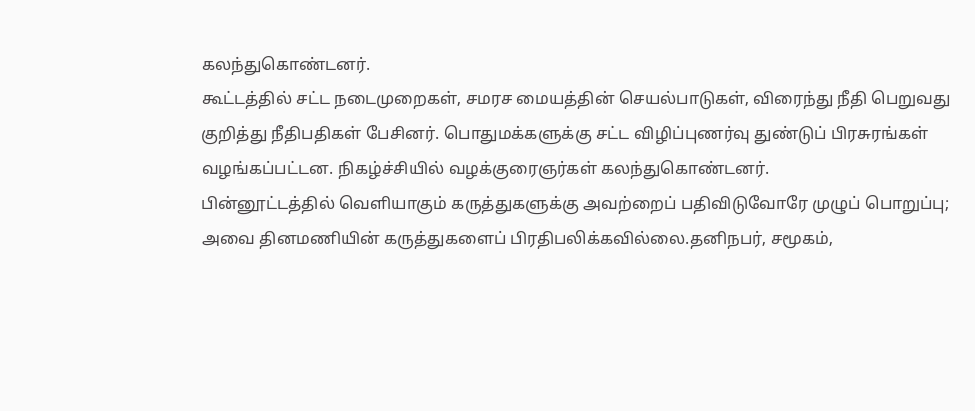கலந்துகொண்டனர்.
கூட்டத்தில் சட்ட நடைமுறைகள், சமரச மையத்தின் செயல்பாடுகள், விரைந்து நீதி பெறுவது குறித்து நீதிபதிகள் பேசினர். பொதுமக்களுக்கு சட்ட விழிப்புணர்வு துண்டுப் பிரசுரங்கள் வழங்கப்பட்டன. நிகழ்ச்சியில் வழக்குரைஞர்கள் கலந்துகொண்டனர்.
பின்னூட்டத்தில் வெளியாகும் கருத்துகளுக்கு அவற்றைப் பதிவிடுவோரே முழுப் பொறுப்பு; அவை தினமணியின் கருத்துகளைப் பிரதிபலிக்கவில்லை.தனிநபர், சமூகம்,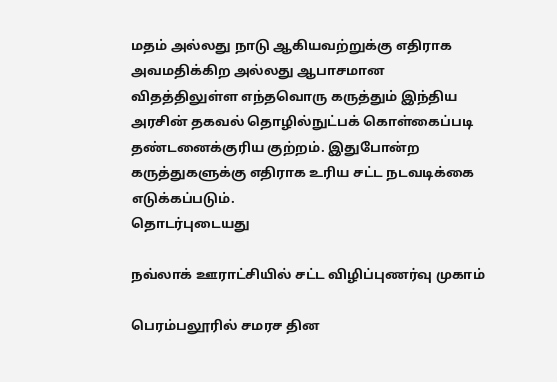மதம் அல்லது நாடு ஆகியவற்றுக்கு எதிராக அவமதிக்கிற அல்லது ஆபாசமான விதத்திலுள்ள எந்தவொரு கருத்தும் இந்திய அரசின் தகவல் தொழில்நுட்பக் கொள்கைப்படி தண்டனைக்குரிய குற்றம். இதுபோன்ற கருத்துகளுக்கு எதிராக உரிய சட்ட நடவடிக்கை எடுக்கப்படும்.
தொடர்புடையது

நவ்லாக் ஊராட்சியில் சட்ட விழிப்புணர்வு முகாம்

பெரம்பலூரில் சமரச தின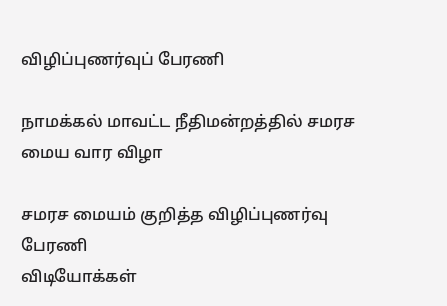விழிப்புணர்வுப் பேரணி

நாமக்கல் மாவட்ட நீதிமன்றத்தில் சமரச மைய வார விழா

சமரச மையம் குறித்த விழிப்புணர்வு பேரணி
விடியோக்கள்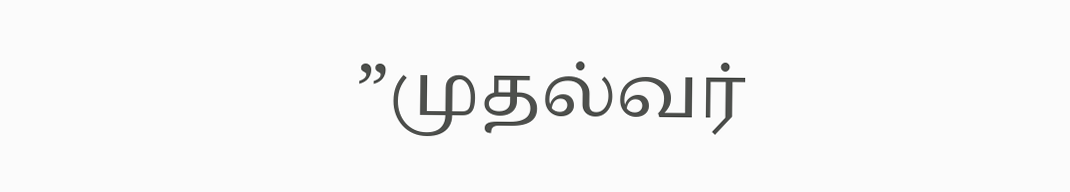”முதல்வர்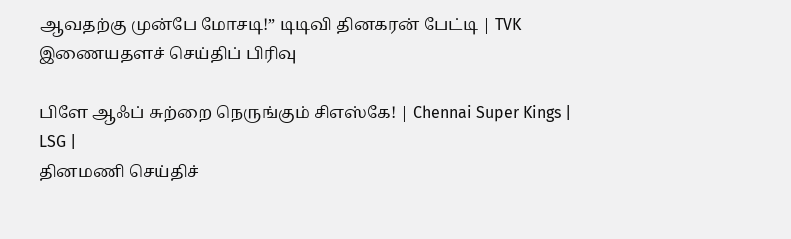ஆவதற்கு முன்பே மோசடி!” டிடிவி தினகரன் பேட்டி | TVK
இணையதளச் செய்திப் பிரிவு

பிளே ஆஃப் சுற்றை நெருங்கும் சிஎஸ்கே! | Chennai Super Kings | LSG |
தினமணி செய்திச்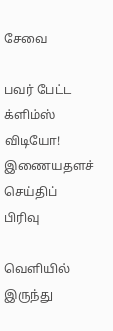சேவை

பவர் பேட்ட க்ளிம்ஸ் விடியோ!
இணையதளச் செய்திப் பிரிவு

வெளியில் இருந்து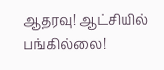ஆதரவு! ஆட்சியில் பங்கில்லை!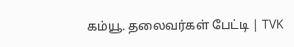கம்யூ. தலைவர்கள் பேட்டி | TVK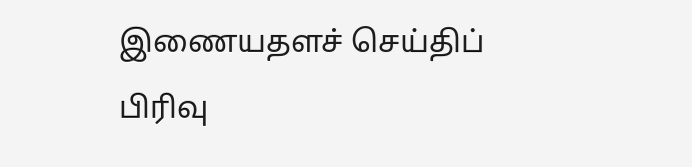இணையதளச் செய்திப் பிரிவு